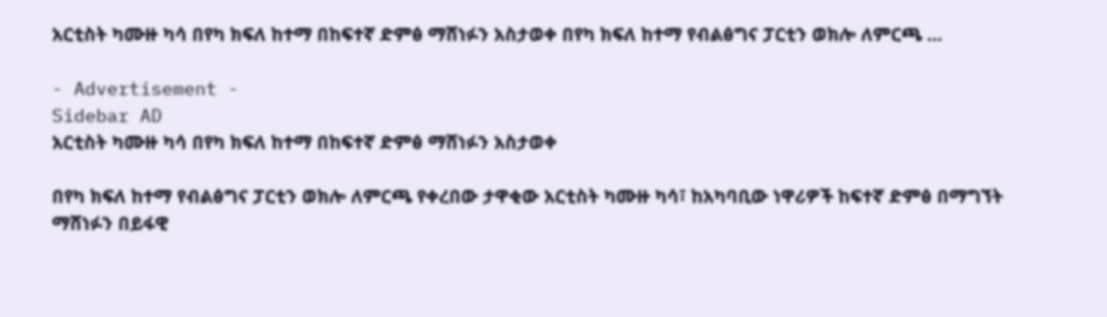አርቲስት ካሙዙ ካሳ በየካ ክፍለ ከተማ በከፍተኛ ድምፅ ማሸነፉን አስታወቀ በየካ ክፍለ ከተማ የብልፅግና ፓርቲን ወክሎ ለምርጫ …

- Advertisement -
Sidebar AD
አርቲስት ካሙዙ ካሳ በየካ ክፍለ ከተማ በከፍተኛ ድምፅ ማሸነፉን አስታወቀ

በየካ ክፍለ ከተማ የብልፅግና ፓርቲን ወክሎ ለምርጫ የቀረበው ታዋቂው አርቲስት ካሙዙ ካሳ፣ ከአካባቢው ነዋሪዎች ከፍተኛ ድምፅ በማግኘት ማሸነፉን በይፋዊ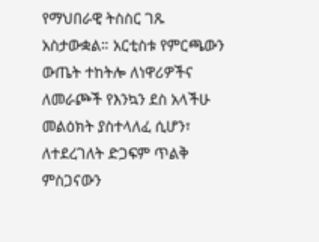የማህበራዊ ትስስር ገጹ አስታውቋል። አርቲስቱ የምርጫውን ውጤት ተከትሎ ለነዋሪዎችና ለመራጮች የእንኳን ደስ አላችሁ መልዕክት ያስተላለፈ ሲሆን፣ ለተደረገለት ድጋፍም ጥልቅ ምስጋናውን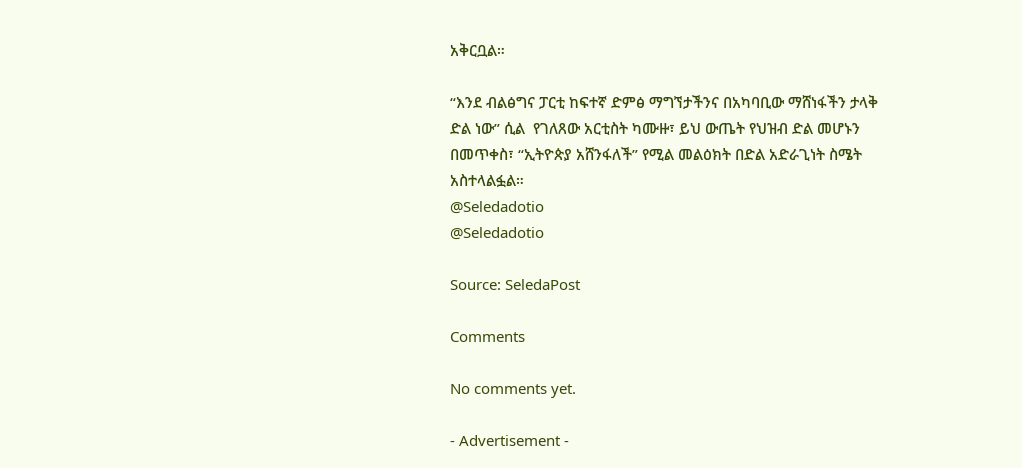አቅርቧል።

“እንደ ብልፅግና ፓርቲ ከፍተኛ ድምፅ ማግኘታችንና በአካባቢው ማሸነፋችን ታላቅ ድል ነው” ሲል  የገለጸው አርቲስት ካሙዙ፣ ይህ ውጤት የህዝብ ድል መሆኑን በመጥቀስ፣ “ኢትዮጵያ አሸንፋለች” የሚል መልዕክት በድል አድራጊነት ስሜት አስተላልፏል።
@Seledadotio
@Seledadotio

Source: SeledaPost

Comments

No comments yet.

- Advertisement -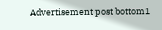Advertisement post bottom1